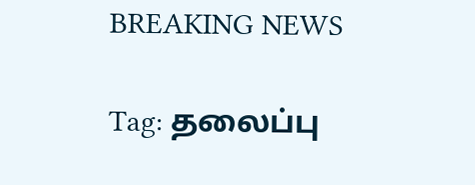BREAKING NEWS

Tag: தலைப்பு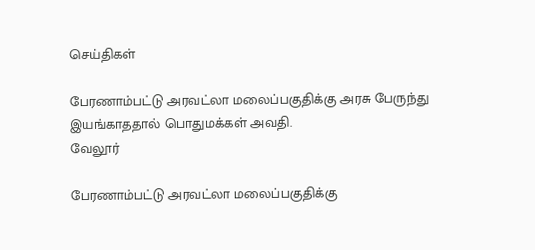செய்திகள்

பேரணாம்பட்டு அரவட்லா மலைப்பகுதிக்கு அரசு பேருந்து இயங்காததால் பொதுமக்கள் அவதி.
வேலூர்

பேரணாம்பட்டு அரவட்லா மலைப்பகுதிக்கு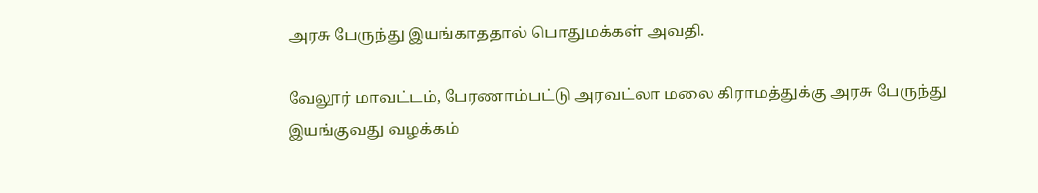அரசு பேருந்து இயங்காததால் பொதுமக்கள் அவதி.

வேலூர் மாவட்டம், பேரணாம்பட்டு அரவட்லா மலை கிராமத்துக்கு அரசு பேருந்து இயங்குவது வழக்கம்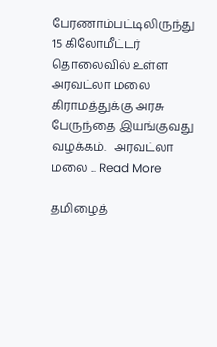பேரணாம்பட்டிலிருந்து 15 கிலோமீட்டர் தொலைவில் உள்ள அரவட்லா மலை கிராமத்துக்கு அரசு பேருந்தை இயங்குவது வழக்கம்.   அரவட்லா மலை ... Read More

தமிழைத்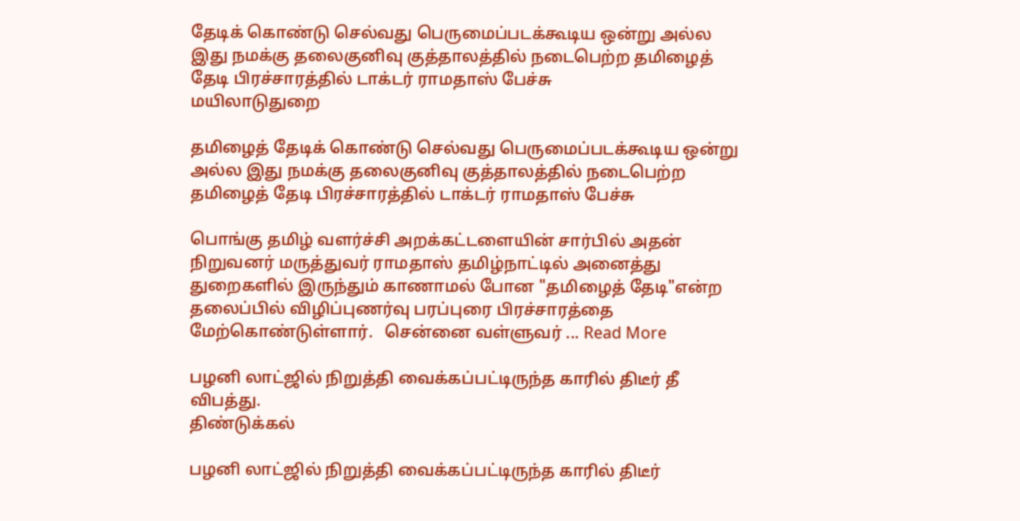தேடிக் கொண்டு செல்வது பெருமைப்படக்கூடிய ஒன்று அல்ல இது நமக்கு தலைகுனிவு குத்தாலத்தில் நடைபெற்ற தமிழைத் தேடி பிரச்சாரத்தில் டாக்டர் ராமதாஸ் பேச்சு
மயிலாடுதுறை

தமிழைத் தேடிக் கொண்டு செல்வது பெருமைப்படக்கூடிய ஒன்று அல்ல இது நமக்கு தலைகுனிவு குத்தாலத்தில் நடைபெற்ற தமிழைத் தேடி பிரச்சாரத்தில் டாக்டர் ராமதாஸ் பேச்சு

பொங்கு தமிழ் வளர்ச்சி அறக்கட்டளையின் சார்பில் அதன் நிறுவனர் மருத்துவர் ராமதாஸ் தமிழ்நாட்டில் அனைத்து துறைகளில் இருந்தும் காணாமல் போன "தமிழைத் தேடி"என்ற தலைப்பில் விழிப்புணர்வு பரப்புரை பிரச்சாரத்தை மேற்கொண்டுள்ளார்.   சென்னை வள்ளுவர் ... Read More

பழனி லாட்ஜில் நிறுத்தி வைக்கப்பட்டிருந்த காரில் திடீர் தீ விபத்து.
திண்டுக்கல்

பழனி லாட்ஜில் நிறுத்தி வைக்கப்பட்டிருந்த காரில் திடீர்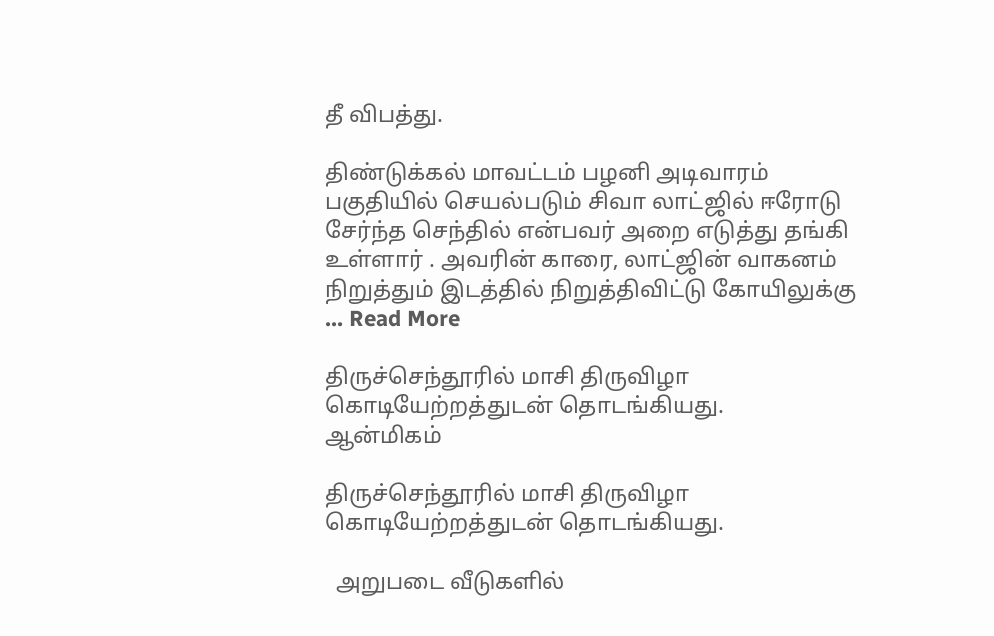தீ விபத்து.

திண்டுக்கல் மாவட்டம் பழனி அடிவாரம் பகுதியில் செயல்படும் சிவா லாட்ஜில் ஈரோடு சேர்ந்த செந்தில் என்பவர் அறை எடுத்து தங்கி உள்ளார் . அவரின் காரை, லாட்ஜின் வாகனம் நிறுத்தும் இடத்தில் நிறுத்திவிட்டு கோயிலுக்கு ... Read More

திருச்செந்தூரில் மாசி திருவிழா கொடியேற்றத்துடன் தொடங்கியது.
ஆன்மிகம்

திருச்செந்தூரில் மாசி திருவிழா கொடியேற்றத்துடன் தொடங்கியது.

  அறுபடை வீடுகளில்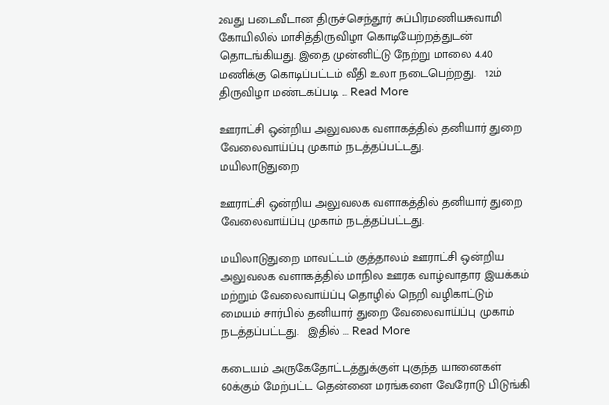2வது படைவீடான திருச்செந்தூர் சுப்பிரமணியசுவாமி கோயிலில் மாசித்திருவிழா கொடியேற்றத்துடன் தொடங்கியது. இதை முன்னிட்டு நேற்று மாலை 4.40 மணிக்கு கொடிப்பட்டம் வீதி உலா நடைபெற்றது.   12ம் திருவிழா மண்டகப்படி ... Read More

ஊராட்சி ஒன்றிய அலுவலக வளாகத்தில் தனியார் துறை வேலைவாய்ப்பு முகாம் நடத்தப்பட்டது.
மயிலாடுதுறை

ஊராட்சி ஒன்றிய அலுவலக வளாகத்தில் தனியார் துறை வேலைவாய்ப்பு முகாம் நடத்தப்பட்டது.

மயிலாடுதுறை மாவட்டம் குத்தாலம் ஊராட்சி ஒன்றிய அலுவலக வளாகத்தில் மாநில ஊரக வாழ்வாதார இயக்கம் மற்றும் வேலைவாய்ப்பு தொழில் நெறி வழிகாட்டும் மையம் சார்பில் தனியார் துறை வேலைவாய்ப்பு முகாம் நடத்தப்பட்டது.   இதில் ... Read More

கடையம் அருகேதோட்டத்துக்குள் புகுந்த யானைகள் 60க்கும் மேற்பட்ட தென்னை மரங்களை வேரோடு பிடுங்கி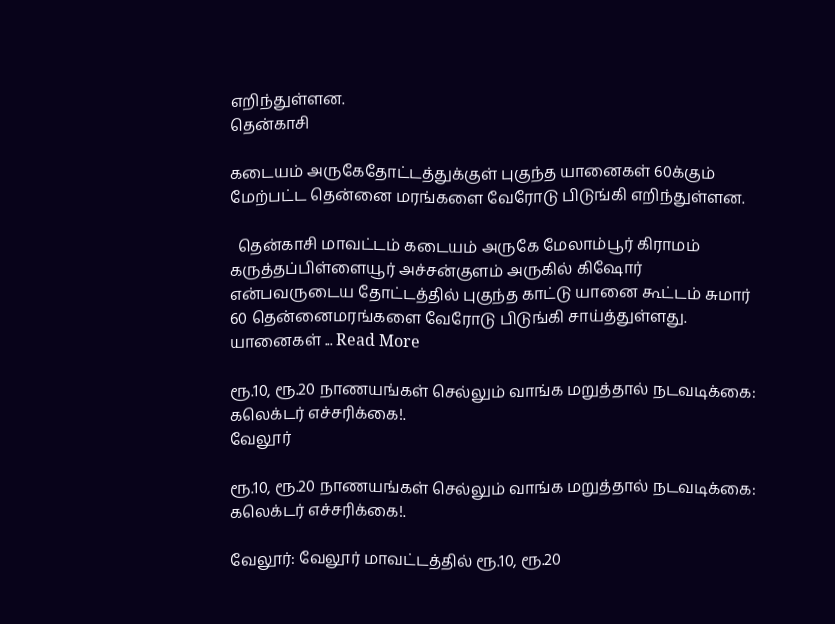எறிந்துள்ளன.
தென்காசி

கடையம் அருகேதோட்டத்துக்குள் புகுந்த யானைகள் 60க்கும் மேற்பட்ட தென்னை மரங்களை வேரோடு பிடுங்கி எறிந்துள்ளன.

  தென்காசி மாவட்டம் கடையம் அருகே மேலாம்பூர் கிராமம் கருத்தப்பிள்ளையூர் அச்சன்குளம் அருகில் கிஷோர் என்பவருடைய தோட்டத்தில் புகுந்த காட்டு யானை கூட்டம் சுமார் 60 தென்னைமரங்களை வேரோடு பிடுங்கி சாய்த்துள்ளது.   யானைகள் ... Read More

ரூ.10, ரூ.20 நாணயங்கள் செல்லும் வாங்க மறுத்தால் நடவடிக்கை: கலெக்டர் எச்சரிக்கை!.
வேலூர்

ரூ.10, ரூ.20 நாணயங்கள் செல்லும் வாங்க மறுத்தால் நடவடிக்கை: கலெக்டர் எச்சரிக்கை!.

வேலூர்: வேலூர் மாவட்டத்தில் ரூ.10, ரூ.20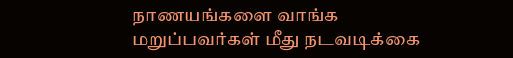நாணயங்களை வாங்க மறுப்பவர்கள் மீது நடவடிக்கை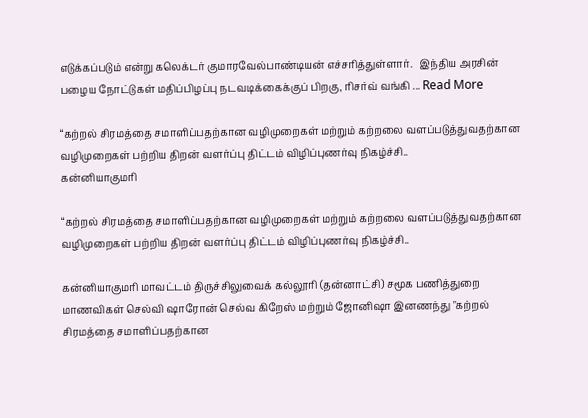எடுக்கப்படும் என்று கலெக்டர் குமாரவேல்பாண்டியன் எச்சரித்துள்ளார்.   இந்திய அரசின் பழைய நோட்டுகள் மதிப்பிழப்பு நடவடிக்கைக்குப் பிறகு, ரிசர்வ் வங்கி ... Read More

“கற்றல் சிரமத்தை சமாளிப்பதற்கான வழிமுறைகள் மற்றும் கற்றலை வளப்படுத்துவதற்கான வழிமுறைகள் பற்றிய திறன் வளர்ப்பு திட்டம் விழிப்புணர்வு நிகழ்ச்சி..
கன்னியாகுமரி

“கற்றல் சிரமத்தை சமாளிப்பதற்கான வழிமுறைகள் மற்றும் கற்றலை வளப்படுத்துவதற்கான வழிமுறைகள் பற்றிய திறன் வளர்ப்பு திட்டம் விழிப்புணர்வு நிகழ்ச்சி..

கன்னியாகுமரி மாவட்டம் திருச்சிலுவைக் கல்லூரி (தன்னாட்சி) சமூக பணித்துறை மாணவிகள் செல்வி ஷாரோன் செல்வ கிறேஸ் மற்றும் ஜோனிஷா இனணந்து "கற்றல் சிரமத்தை சமாளிப்பதற்கான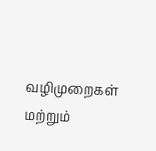வழிமுறைகள் மற்றும்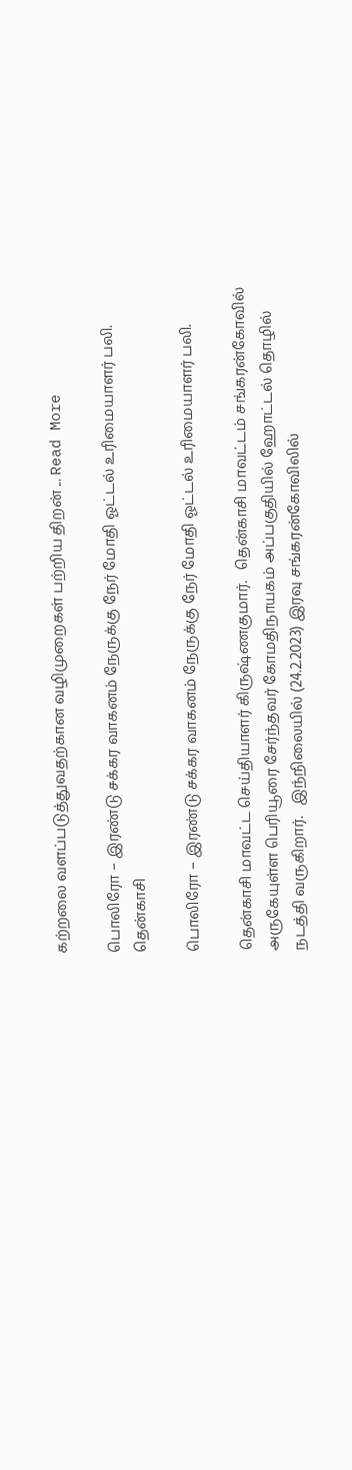கற்றலை வளப்படுத்துவதற்கான வழிமுறைகள் பற்றிய திறன் ... Read More

பொலிரோ – இரண்டு சக்கர வாகனம் நேருக்கு நேர் மோதி ஓட்டல் உரிமையாளர் பலி.
தென்காசி

பொலிரோ – இரண்டு சக்கர வாகனம் நேருக்கு நேர் மோதி ஓட்டல் உரிமையாளர் பலி.

தென்காசி மாவட்ட செய்தியாளர் கிருஷ்ணகுமார்.   தென்காசி மாவட்டம் சங்கரன்கோவில் அருகேயுள்ள பெரியூரை சேர்ந்தவர் கோமதிநாயகம் அப்பகுதியில் ஹோட்டல் தொழில் நடத்தி வருகிறார்.   இந்நிலையில் (24.2.2023) இரவு சங்கரன்கோவிலில்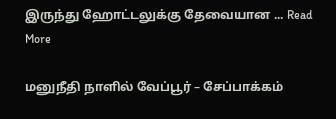இருந்து ஹோட்டலுக்கு தேவையான ... Read More

மனுநீதி நாளில் வேப்பூர் – சேப்பாக்கம்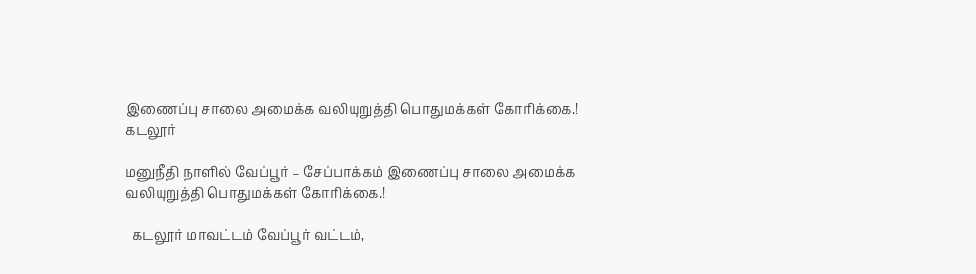இணைப்பு சாலை அமைக்க வலியுறுத்தி பொதுமக்கள் கோரிக்கை.!
கடலூர்

மனுநீதி நாளில் வேப்பூர் – சேப்பாக்கம் இணைப்பு சாலை அமைக்க வலியுறுத்தி பொதுமக்கள் கோரிக்கை.!

  கடலூர் மாவட்டம் வேப்பூர் வட்டம்,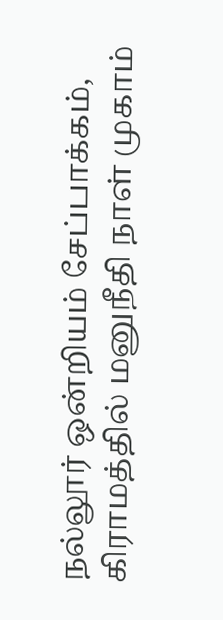நல்லூர் ஒன்றியம் சேப்பாக்கம், கிராமத்தில் மனுநீதி நாள் முகாம்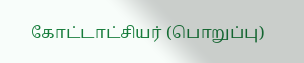கோட்டாட்சியர் (பொறுப்பு)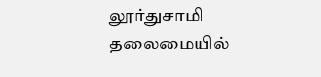லூர்துசாமி தலைமையில்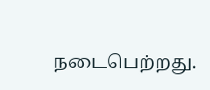நடைபெற்றது.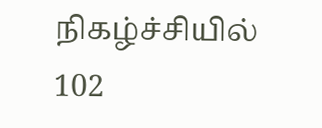நிகழ்ச்சியில் 102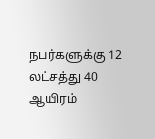நபர்களுக்கு 12 லட்சத்து 40 ஆயிரம்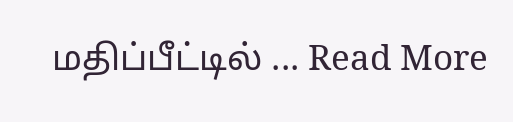மதிப்பீட்டில் ... Read More